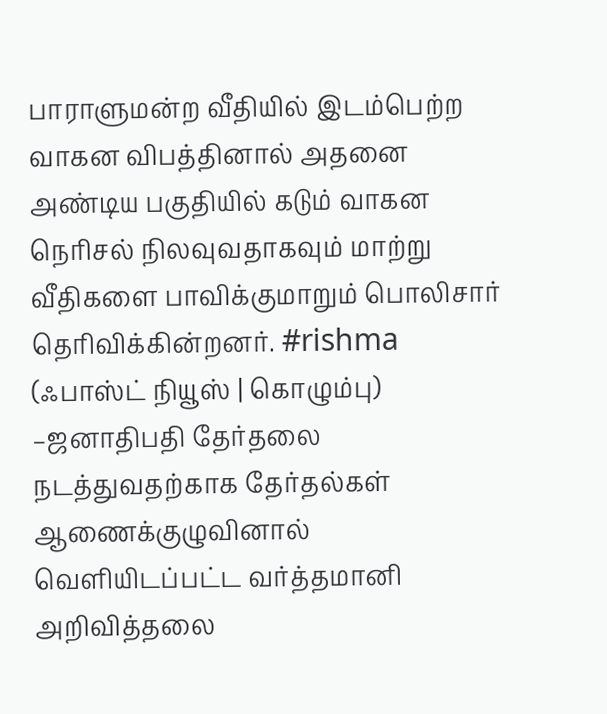பாராளுமன்ற வீதியில் இடம்பெற்ற வாகன விபத்தினால் அதனை அண்டிய பகுதியில் கடும் வாகன நெரிசல் நிலவுவதாகவும் மாற்று வீதிகளை பாவிக்குமாறும் பொலிசார் தெரிவிக்கின்றனர். #rishma
(ஃபாஸ்ட் நியூஸ் | கொழும்பு) –ஜனாதிபதி தேர்தலை நடத்துவதற்காக தேர்தல்கள் ஆணைக்குழுவினால் வெளியிடப்பட்ட வர்த்தமானி அறிவித்தலை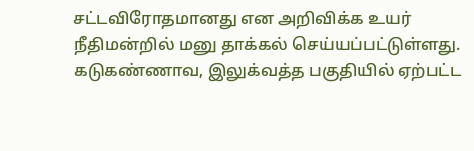சட்டவிரோதமானது என அறிவிக்க உயர் நீதிமன்றில் மனு தாக்கல் செய்யப்பட்டுள்ளது.
கடுகண்ணாவ, இலுக்வத்த பகுதியில் ஏற்பட்ட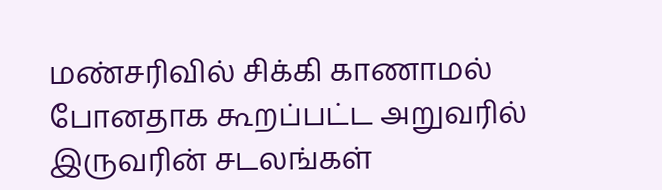மண்சரிவில் சிக்கி காணாமல் போனதாக கூறப்பட்ட அறுவரில் இருவரின் சடலங்கள்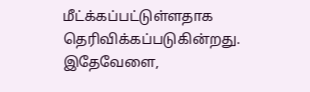மீட்க்கப்பட்டுள்ளதாக தெரிவிக்கப்படுகின்றது. இதேவேளை,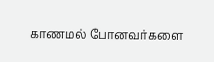காணமல் போனவர்களை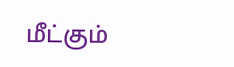மீட்கும்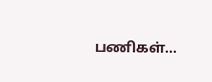பணிகள்…